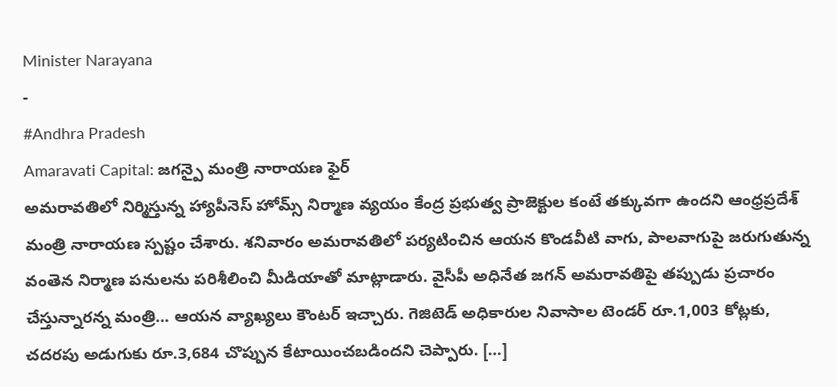Minister Narayana
-
#Andhra Pradesh
Amaravati Capital: జగన్పై మంత్రి నారాయణ ఫైర్
అమరావతిలో నిర్మిస్తున్న హ్యాపీనెస్ హోమ్స్ నిర్మాణ వ్యయం కేంద్ర ప్రభుత్వ ప్రాజెక్టుల కంటే తక్కువగా ఉందని ఆంధ్రప్రదేశ్ మంత్రి నారాయణ స్పష్టం చేశారు. శనివారం అమరావతిలో పర్యటించిన ఆయన కొండవీటి వాగు, పాలవాగుపై జరుగుతున్న వంతెన నిర్మాణ పనులను పరిశీలించి మీడియాతో మాట్లాడారు. వైసీపీ అధినేత జగన్ అమరావతిపై తప్పుడు ప్రచారం చేస్తున్నారన్న మంత్రి… ఆయన వ్యాఖ్యలు కౌంటర్ ఇచ్చారు. గెజిటెడ్ అధికారుల నివాసాల టెండర్ రూ.1,003 కోట్లకు, చదరపు అడుగుకు రూ.3,684 చొప్పున కేటాయించబడిందని చెప్పారు. […]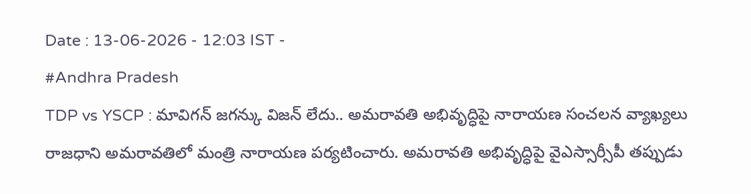Date : 13-06-2026 - 12:03 IST -
#Andhra Pradesh
TDP vs YSCP : మావిగన్ జగన్కు విజన్ లేదు.. అమరావతి అభివృద్ధిపై నారాయణ సంచలన వ్యాఖ్యలు
రాజధాని అమరావతిలో మంత్రి నారాయణ పర్యటించారు. అమరావతి అభివృద్ధిపై వైఎస్సార్సీపీ తప్పుడు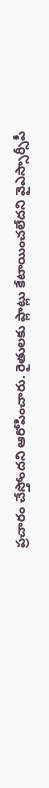ప్రచారం చేస్తోందని ఆరోపించారు. రైతులకు ప్లాట్లు కేటాయించలేదని వైఎస్సార్సీపీ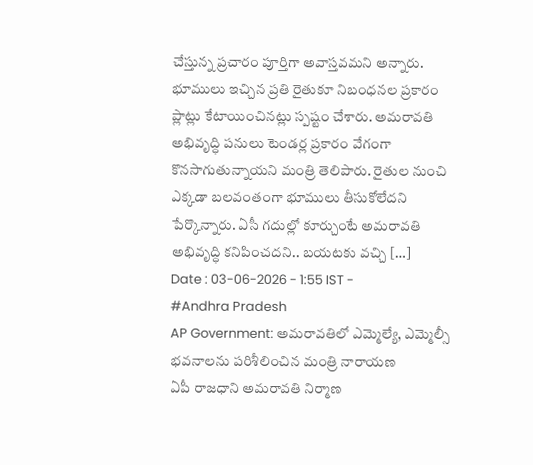చేస్తున్న ప్రచారం పూర్తిగా అవాస్తవమని అన్నారు. భూములు ఇచ్చిన ప్రతి రైతుకూ నిబంధనల ప్రకారం ప్లాట్లు కేటాయించినట్లు స్పష్టం చేశారు. అమరావతి అభివృద్ధి పనులు టెండర్ల ప్రకారం వేగంగా కొనసాగుతున్నాయని మంత్రి తెలిపారు. రైతుల నుంచి ఎక్కడా బలవంతంగా భూములు తీసుకోలేదని పేర్కొన్నారు. ఏసీ గదుల్లో కూర్చుంటే అమరావతి అభివృద్ధి కనిపించదని.. బయటకు వచ్చి […]
Date : 03-06-2026 - 1:55 IST -
#Andhra Pradesh
AP Government: అమరావతిలో ఎమ్మెల్యే, ఎమ్మెల్సీ భవనాలను పరిశీలించిన మంత్రి నారాయణ
ఏపీ రాజధాని అమరావతి నిర్మాణ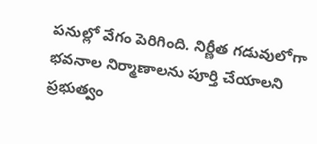పనుల్లో వేగం పెరిగింది. నిర్ణీత గడువులోగా భవనాల నిర్మాణాలను పూర్తి చేయాలని ప్రభుత్వం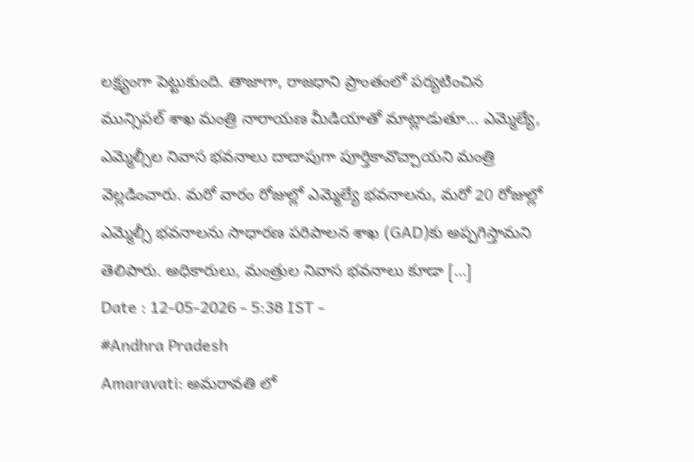లక్ష్యంగా పెట్టుకుంది. తాజాగా, రాజధాని ప్రాంతంలో పర్యటించిన మున్సిపల్ శాఖ మంత్రి నారాయణ మీడియాతో మాట్లాడుతూ… ఎమ్మెల్యే, ఎమ్మెల్సీల నివాస భవనాలు దాదాపుగా పూర్తికావొచ్చాయని మంత్రి వెల్లడించారు. మరో వారం రోజుల్లో ఎమ్మెల్యే భవనాలను, మరో 20 రోజుల్లో ఎమ్మెల్సీ భవనాలను సాధారణ పరిపాలన శాఖ (GAD)కు అప్పగిస్తామని తెలిపారు. అధికారులు, మంత్రుల నివాస భవనాలు కూడా […]
Date : 12-05-2026 - 5:38 IST -
#Andhra Pradesh
Amaravati: అమరావతి లో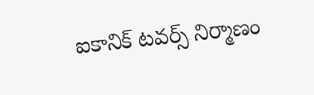ఐకానిక్ టవర్స్ నిర్మాణం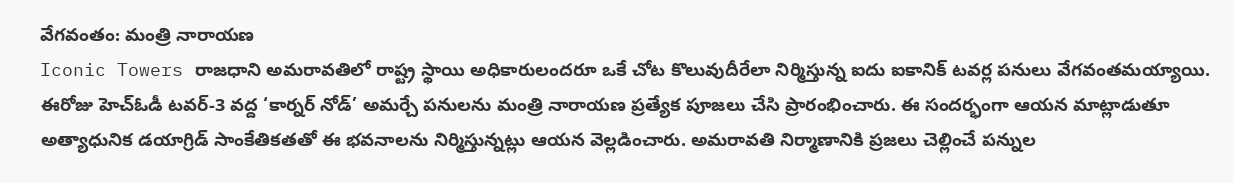వేగవంతం: మంత్రి నారాయణ
Iconic Towers రాజధాని అమరావతిలో రాష్ట్ర స్థాయి అధికారులందరూ ఒకే చోట కొలువుదీరేలా నిర్మిస్తున్న ఐదు ఐకానిక్ టవర్ల పనులు వేగవంతమయ్యాయి. ఈరోజు హెచ్ఓడీ టవర్-3 వద్ద ‘కార్నర్ నోడ్’ అమర్చే పనులను మంత్రి నారాయణ ప్రత్యేక పూజలు చేసి ప్రారంభించారు. ఈ సందర్భంగా ఆయన మాట్లాడుతూ అత్యాధునిక డయాగ్రిడ్ సాంకేతికతతో ఈ భవనాలను నిర్మిస్తున్నట్లు ఆయన వెల్లడించారు. అమరావతి నిర్మాణానికి ప్రజలు చెల్లించే పన్నుల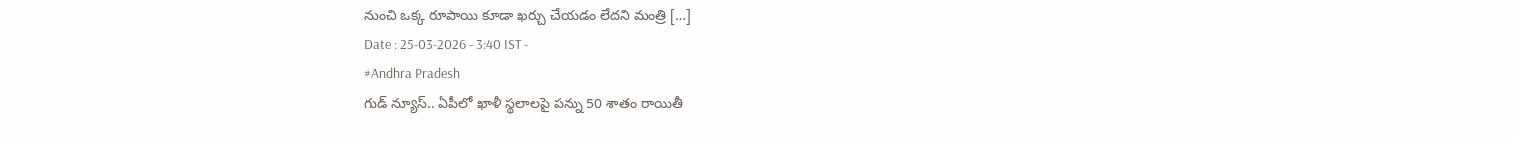నుంచి ఒక్క రూపాయి కూడా ఖర్చు చేయడం లేదని మంత్రి […]
Date : 25-03-2026 - 3:40 IST -
#Andhra Pradesh
గుడ్ న్యూస్.. ఏపీలో ఖాళీ స్థలాలపై పన్ను 50 శాతం రాయితీ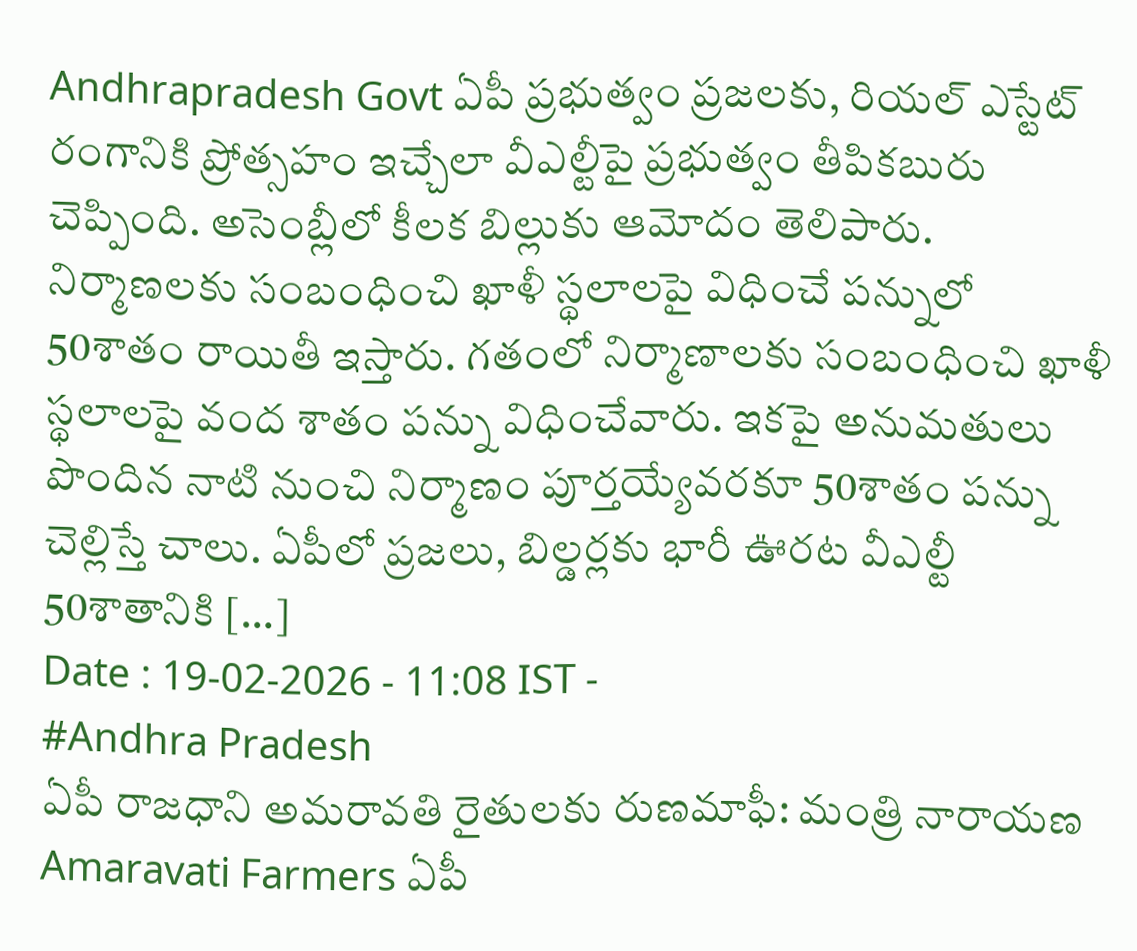Andhrapradesh Govt ఏపీ ప్రభుత్వం ప్రజలకు, రియల్ ఎస్టేట్ రంగానికి ప్రోత్సహం ఇచ్చేలా వీఎల్టీపై ప్రభుత్వం తీపికబురు చెప్పింది. అసెంబ్లీలో కీలక బిల్లుకు ఆమోదం తెలిపారు. నిర్మాణలకు సంబంధించి ఖాళీ స్థలాలపై విధించే పన్నులో 50శాతం రాయితీ ఇస్తారు. గతంలో నిర్మాణాలకు సంబంధించి ఖాళీ స్థలాలపై వంద శాతం పన్ను విధించేవారు. ఇకపై అనుమతులు పొందిన నాటి నుంచి నిర్మాణం పూర్తయ్యేవరకూ 50శాతం పన్ను చెల్లిస్తే చాలు. ఏపీలో ప్రజలు, బిల్డర్లకు భారీ ఊరట వీఎల్టీ 50శాతానికి […]
Date : 19-02-2026 - 11:08 IST -
#Andhra Pradesh
ఏపీ రాజధాని అమరావతి రైతులకు రుణమాఫీ: మంత్రి నారాయణ
Amaravati Farmers ఏపీ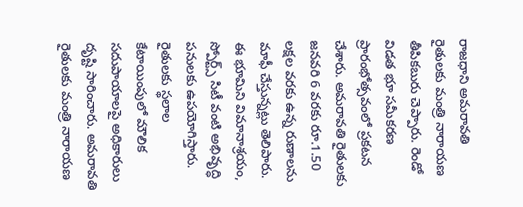రాజధాని అమరావతి రైతులకు మంత్రి నారాయణ తీపికబురు చెప్పారు. రెండో విడత భూ సమీకరణ ప్రారంభోత్సవంలో ప్రకటన చేశారు. అమరావతి రైతులకు జనవరి 6 వరకు రూ.1.50 లక్షల వరకు ఉన్న రుణాలను మాఫీ చేస్తున్నట్లు తెలిపారు. ఈ భూమిని విమానాశ్రయం, స్పోర్ట్స్ సిటీ వంటి అభివృద్ధి పనులకు ఉపయోగిస్తారు. రైతులకు స్థలాల కేటాయింపులో మౌలిక సదుపాయాలపై అధికారులు దృష్టి సారించారు. అమరావతి రైతులకు మంత్రి నారాయణ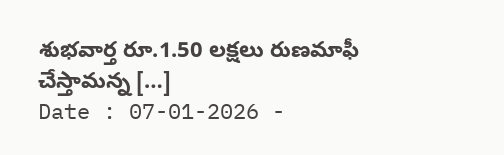శుభవార్త రూ.1.50 లక్షలు రుణమాఫీ చేస్తామన్న […]
Date : 07-01-2026 -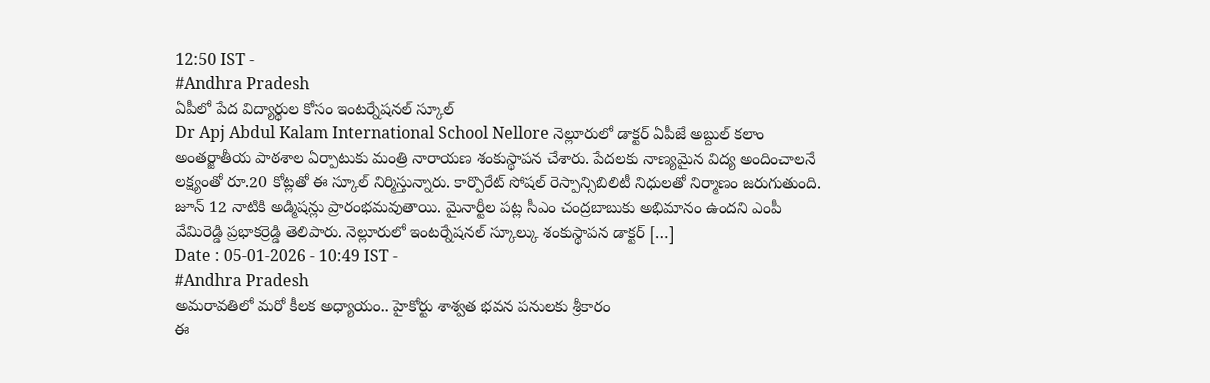12:50 IST -
#Andhra Pradesh
ఏపీలో పేద విద్యార్థుల కోసం ఇంటర్నేషనల్ స్కూల్
Dr Apj Abdul Kalam International School Nellore నెల్లూరులో డాక్టర్ ఏపీజే అబ్దుల్ కలాం అంతర్జాతీయ పాఠశాల ఏర్పాటుకు మంత్రి నారాయణ శంకుస్థాపన చేశారు. పేదలకు నాణ్యమైన విద్య అందించాలనే లక్ష్యంతో రూ.20 కోట్లతో ఈ స్కూల్ నిర్మిస్తున్నారు. కార్పొరేట్ సోషల్ రెస్పాన్సిబిలిటీ నిధులతో నిర్మాణం జరుగుతుంది. జూన్ 12 నాటికి అడ్మిషన్లు ప్రారంభమవుతాయి. మైనార్టీల పట్ల సీఎం చంద్రబాబుకు అభిమానం ఉందని ఎంపీ వేమిరెడ్డి ప్రభాకర్రెడ్డి తెలిపారు. నెల్లూరులో ఇంటర్నేషనల్ స్కూల్కు శంకుస్థాపన డాక్టర్ […]
Date : 05-01-2026 - 10:49 IST -
#Andhra Pradesh
అమరావతిలో మరో కీలక అధ్యాయం.. హైకోర్టు శాశ్వత భవన పనులకు శ్రీకారం
ఈ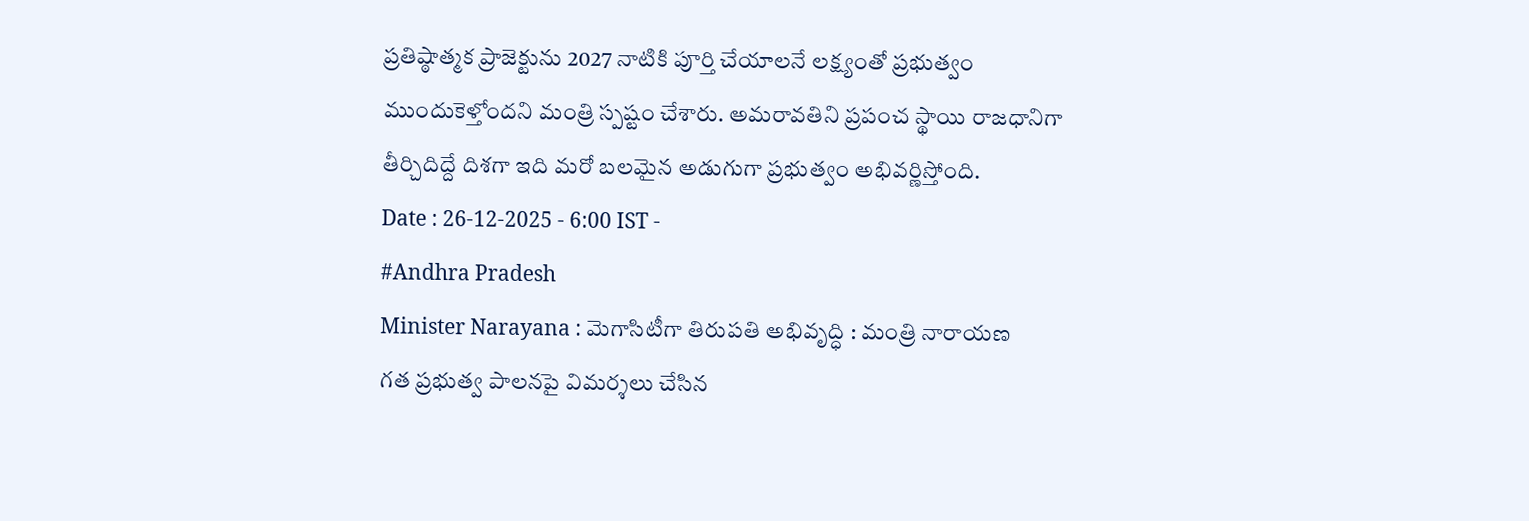ప్రతిష్ఠాత్మక ప్రాజెక్టును 2027 నాటికి పూర్తి చేయాలనే లక్ష్యంతో ప్రభుత్వం ముందుకెళ్తోందని మంత్రి స్పష్టం చేశారు. అమరావతిని ప్రపంచ స్థాయి రాజధానిగా తీర్చిదిద్దే దిశగా ఇది మరో బలమైన అడుగుగా ప్రభుత్వం అభివర్ణిస్తోంది.
Date : 26-12-2025 - 6:00 IST -
#Andhra Pradesh
Minister Narayana : మెగాసిటీగా తిరుపతి అభివృద్ధి : మంత్రి నారాయణ
గత ప్రభుత్వ పాలనపై విమర్శలు చేసిన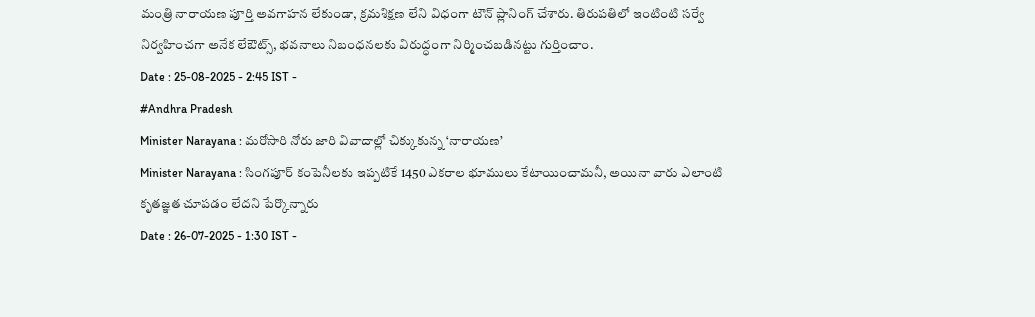మంత్రి నారాయణ పూర్తి అవగాహన లేకుండా, క్రమశిక్షణ లేని విధంగా టౌన్ ప్లానింగ్ చేశారు. తిరుపతిలో ఇంటింటి సర్వే నిర్వహించగా అనేక లేఔట్స్, భవనాలు నిబంధనలకు విరుద్ధంగా నిర్మించబడినట్టు గుర్తించాం.
Date : 25-08-2025 - 2:45 IST -
#Andhra Pradesh
Minister Narayana : మరోసారి నోరు జారి వివాదాల్లో చిక్కుకున్న ‘నారాయణ’
Minister Narayana : సింగపూర్ కంపెనీలకు ఇప్పటికే 1450 ఎకరాల భూములు కేటాయించామనీ, అయినా వారు ఎలాంటి కృతజ్ఞత చూపడం లేదని పేర్కొన్నారు
Date : 26-07-2025 - 1:30 IST -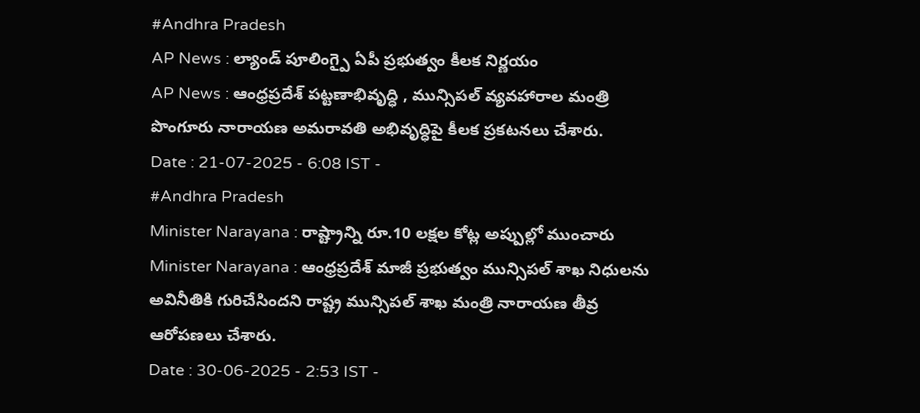#Andhra Pradesh
AP News : ల్యాండ్ పూలింగ్పై ఏపీ ప్రభుత్వం కీలక నిర్ణయం
AP News : ఆంధ్రప్రదేశ్ పట్టణాభివృద్ధి , మున్సిపల్ వ్యవహారాల మంత్రి పొంగూరు నారాయణ అమరావతి అభివృద్ధిపై కీలక ప్రకటనలు చేశారు.
Date : 21-07-2025 - 6:08 IST -
#Andhra Pradesh
Minister Narayana : రాష్ట్రాన్ని రూ.10 లక్షల కోట్ల అప్పుల్లో ముంచారు
Minister Narayana : ఆంధ్రప్రదేశ్ మాజీ ప్రభుత్వం మున్సిపల్ శాఖ నిధులను అవినీతికి గురిచేసిందని రాష్ట్ర మున్సిపల్ శాఖ మంత్రి నారాయణ తీవ్ర ఆరోపణలు చేశారు.
Date : 30-06-2025 - 2:53 IST -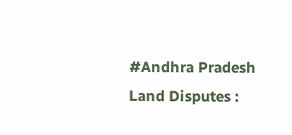#Andhra Pradesh
Land Disputes :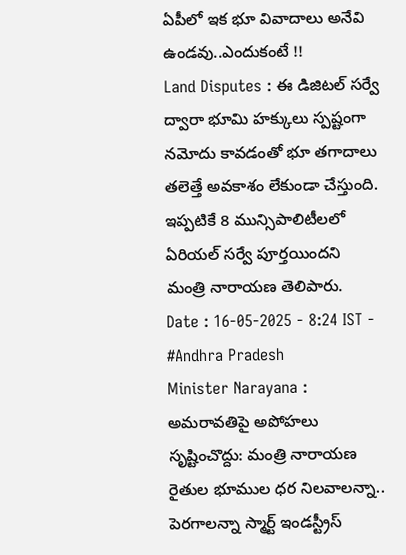ఏపీలో ఇక భూ వివాదాలు అనేవి ఉండవు..ఎందుకంటే !!
Land Disputes : ఈ డిజిటల్ సర్వే ద్వారా భూమి హక్కులు స్పష్టంగా నమోదు కావడంతో భూ తగాదాలు తలెత్తే అవకాశం లేకుండా చేస్తుంది. ఇప్పటికే 8 మున్సిపాలిటీలలో ఏరియల్ సర్వే పూర్తయిందని మంత్రి నారాయణ తెలిపారు.
Date : 16-05-2025 - 8:24 IST -
#Andhra Pradesh
Minister Narayana : అమరావతిపై అపోహలు సృష్టించొద్దు: మంత్రి నారాయణ
రైతుల భూముల ధర నిలవాలన్నా.. పెరగాలన్నా స్మార్ట్ ఇండస్ట్రీస్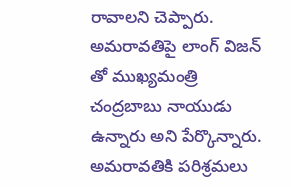రావాలని చెప్పారు. అమరావతిపై లాంగ్ విజన్ తో ముఖ్యమంత్రి చంద్రబాబు నాయుడు ఉన్నారు అని పేర్కొన్నారు. అమరావతికి పరిశ్రమలు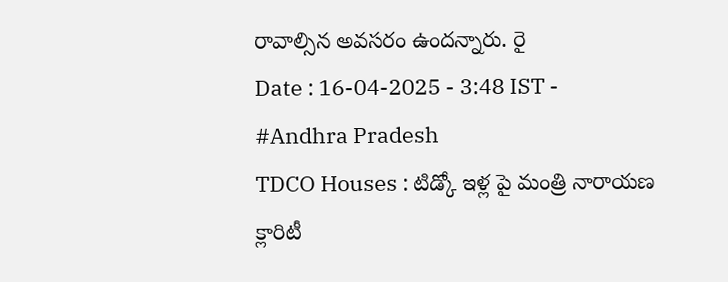రావాల్సిన అవసరం ఉందన్నారు. రై
Date : 16-04-2025 - 3:48 IST -
#Andhra Pradesh
TDCO Houses : టిడ్కో ఇళ్ల పై మంత్రి నారాయణ క్లారిటీ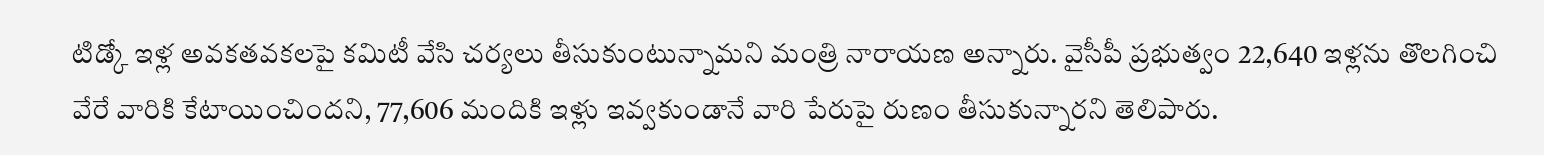టిడ్కో ఇళ్ల అవకతవకలపై కమిటీ వేసి చర్యలు తీసుకుంటున్నామని మంత్రి నారాయణ అన్నారు. వైసీపీ ప్రభుత్వం 22,640 ఇళ్లను తొలగించి వేరే వారికి కేటాయించిందని, 77,606 మందికి ఇళ్లు ఇవ్వకుండానే వారి పేరుపై రుణం తీసుకున్నారని తెలిపారు.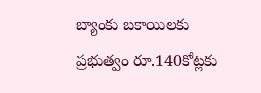బ్యాంకు బకాయిలకు ప్రభుత్వం రూ.140కోట్లకు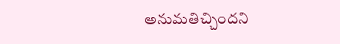అనుమతిచ్చిందని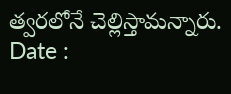త్వరలోనే చెల్లిస్తామన్నారు.
Date :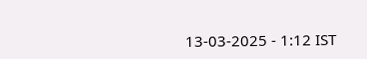13-03-2025 - 1:12 IST